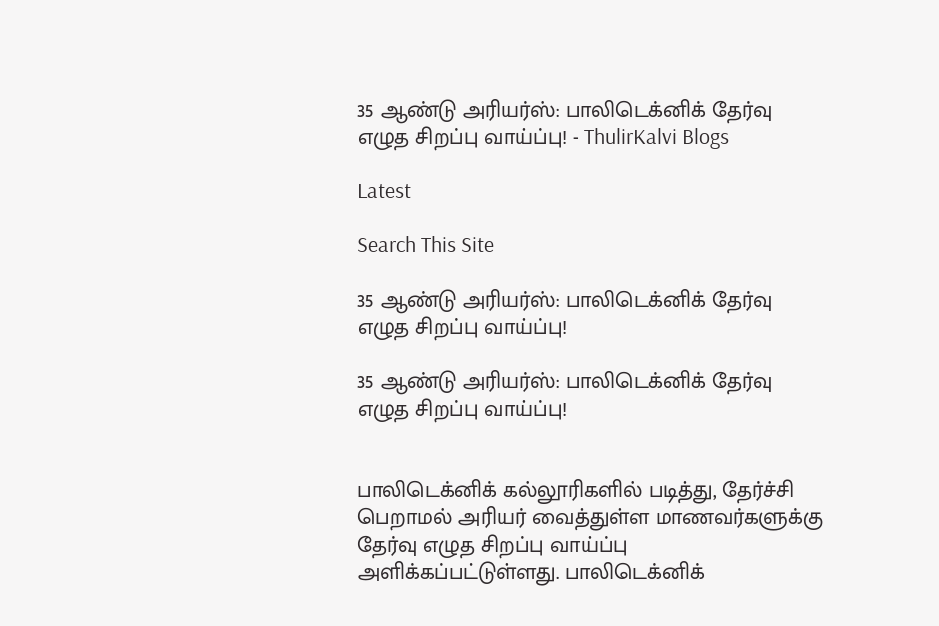35 ஆண்டு அரியர்ஸ்: பாலிடெக்னிக் தேர்வு எழுத சிறப்பு வாய்ப்பு! - ThulirKalvi Blogs

Latest

Search This Site

35 ஆண்டு அரியர்ஸ்: பாலிடெக்னிக் தேர்வு எழுத சிறப்பு வாய்ப்பு!

35 ஆண்டு அரியர்ஸ்: பாலிடெக்னிக் தேர்வு எழுத சிறப்பு வாய்ப்பு!


பாலிடெக்னிக் கல்லூரிகளில் படித்து, தேர்ச்சி பெறாமல் அரியர் வைத்துள்ள மாணவர்களுக்கு தேர்வு எழுத சிறப்பு வாய்ப்பு அளிக்கப்பட்டுள்ளது. பாலிடெக்னிக்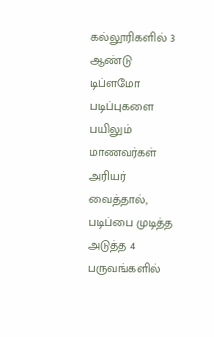கல்லூரிகளில் 3 ஆண்டு டிப்ளமோ படிப்புகளை பயிலும் மாணவர்கள் அரியர் வைத்தால், படிப்பை முடித்த அடுத்த 4 பருவங்களில்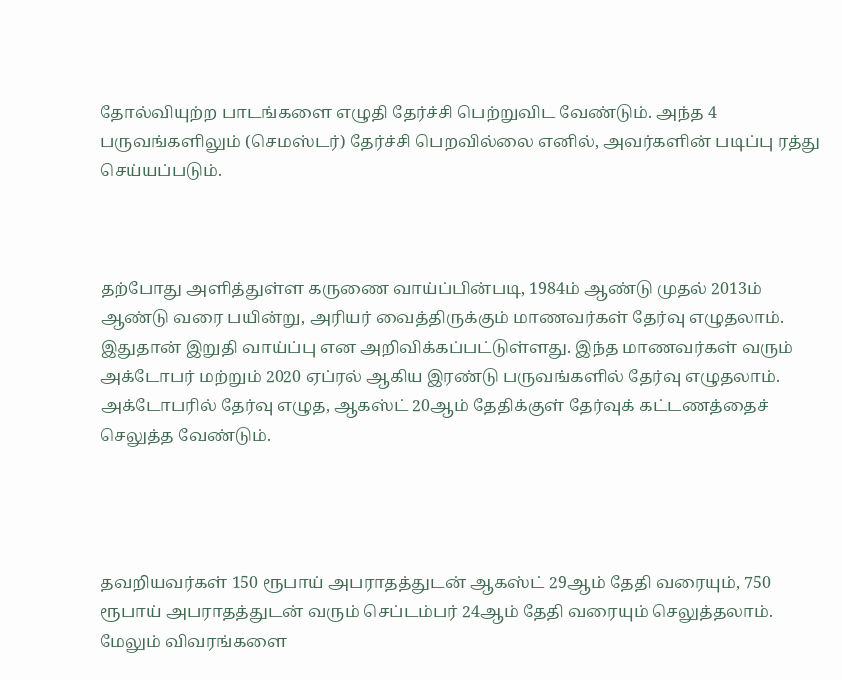தோல்வியுற்ற பாடங்களை எழுதி தேர்ச்சி பெற்றுவிட வேண்டும். அந்த 4 பருவங்களிலும் (செமஸ்டர்) தேர்ச்சி பெறவில்லை எனில், அவர்களின் படிப்பு ரத்து செய்யப்படும்.



தற்போது அளித்துள்ள கருணை வாய்ப்பின்படி, 1984ம் ஆண்டு முதல் 2013ம் ஆண்டு வரை பயின்று, அரியர் வைத்திருக்கும் மாணவர்கள் தேர்வு எழுதலாம். இதுதான் இறுதி வாய்ப்பு என அறிவிக்கப்பட்டுள்ளது. இந்த மாணவர்கள் வரும் அக்டோபர் மற்றும் 2020 ஏப்ரல் ஆகிய இரண்டு பருவங்களில் தேர்வு எழுதலாம். அக்டோபரில் தேர்வு எழுத, ஆகஸ்ட் 20ஆம் தேதிக்குள் தேர்வுக் கட்டணத்தைச் செலுத்த வேண்டும்.




தவறியவர்கள் 150 ரூபாய் அபராதத்துடன் ஆகஸ்ட் 29ஆம் தேதி வரையும், 750 ரூபாய் அபராதத்துடன் வரும் செப்டம்பர் 24ஆம் தேதி வரையும் செலுத்தலாம். மேலும் விவரங்களை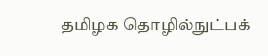தமிழக தொழில்நுட்பக்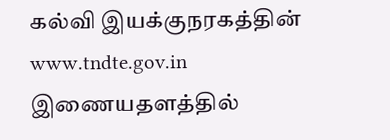கல்வி இயக்குநரகத்தின் www.tndte.gov.in இணையதளத்தில்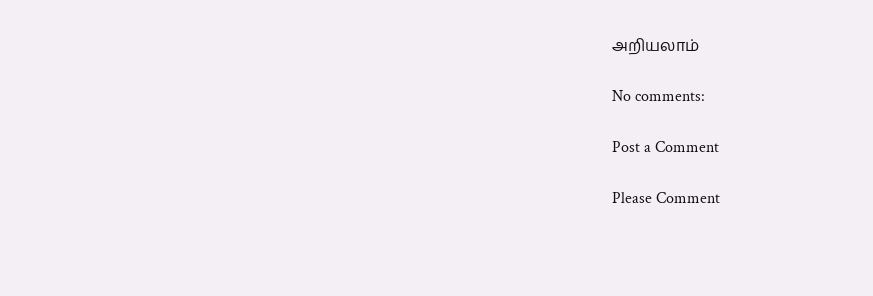அறியலாம்

No comments:

Post a Comment

Please Comment